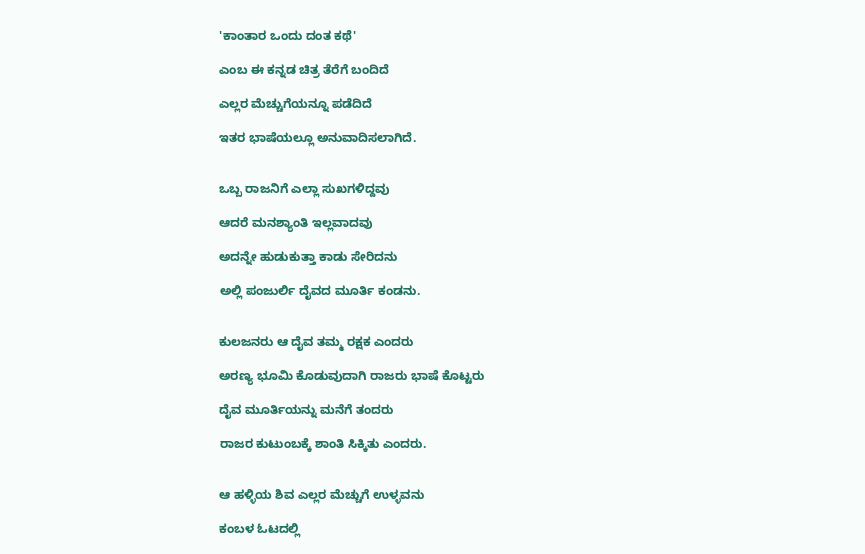'ಕಾಂತಾರ ಒಂದು ದಂತ ಕಥೆ'

ಎಂಬ ಈ ಕನ್ನಡ ಚಿತ್ರ ತೆರೆಗೆ ಬಂದಿದೆ

ಎಲ್ಲರ ಮೆಚ್ಚುಗೆಯನ್ನೂ ಪಡೆದಿದೆ

ಇತರ ಭಾಷೆಯಲ್ಲೂ ಅನುವಾದಿಸಲಾಗಿದೆ.


ಒಬ್ಬ ರಾಜನಿಗೆ ಎಲ್ಲಾ ಸುಖಗಳಿದ್ದವು

ಆದರೆ ಮನಶ್ಯಾಂತಿ ಇಲ್ಲವಾದವು

ಅದನ್ನೇ ಹುಡುಕುತ್ತಾ ಕಾಡು ಸೇರಿದನು

ಅಲ್ಲಿ ಪಂಜುರ್ಲಿ ದೈವದ ಮೂರ್ತಿ ಕಂಡನು.


ಕುಲಜನರು ಆ ದೈವ ತಮ್ಮ ರಕ್ಷಕ ಎಂದರು

ಅರಣ್ಯ ಭೂಮಿ ಕೊಡುವುದಾಗಿ ರಾಜರು ಭಾಷೆ ಕೊಟ್ಟರು

ದೈವ ಮೂರ್ತಿಯನ್ನು ಮನೆಗೆ ತಂದರು

ರಾಜರ ಕುಟುಂಬಕ್ಕೆ ಶಾಂತಿ ಸಿಕ್ಕಿತು ಎಂದರು.


ಆ ಹಳ್ಳಿಯ ಶಿವ ಎಲ್ಲರ ಮೆಚ್ಚುಗೆ ಉಳ್ಳವನು

ಕಂಬಳ ಓಟದಲ್ಲಿ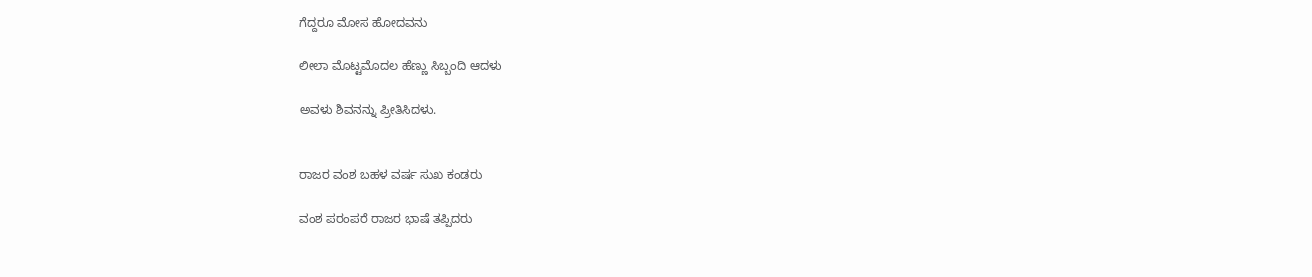ಗೆದ್ದರೂ ಮೋಸ ಹೋದವನು

ಲೀಲಾ ಮೊಟ್ಟಮೊದಲ ಹೆಣ್ಣು ಸಿಬ್ಬಂದಿ ಆದಳು

ಅವಳು ಶಿವನನ್ನು ಪ್ರೀತಿಸಿದಳು.


ರಾಜರ ವಂಶ ಬಹಳ ವರ್ಷ ಸುಖ ಕಂಡರು

ವಂಶ ಪರಂಪರೆ ರಾಜರ ಭಾಷೆ ತಪ್ಪಿದರು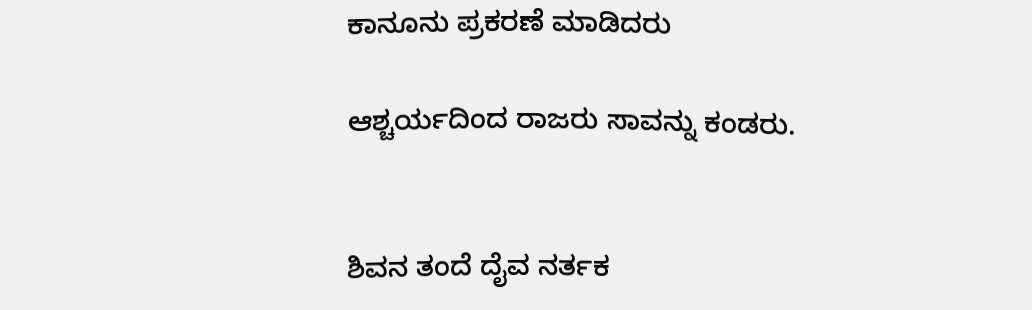ಕಾನೂನು ಪ್ರಕರಣೆ ಮಾಡಿದರು

ಆಶ್ಚರ್ಯದಿಂದ ರಾಜರು ಸಾವನ್ನು ಕಂಡರು.


ಶಿವನ ತಂದೆ ದೈವ ನರ್ತಕ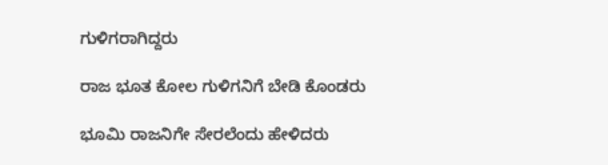ಗುಳಿಗರಾಗಿದ್ದರು

ರಾಜ ಭೂತ ಕೋಲ ಗುಳಿಗನಿಗೆ ಬೇಡಿ ಕೊಂಡರು

ಭೂಮಿ ರಾಜನಿಗೇ ಸೇರಲೆಂದು ಹೇಳಿದರು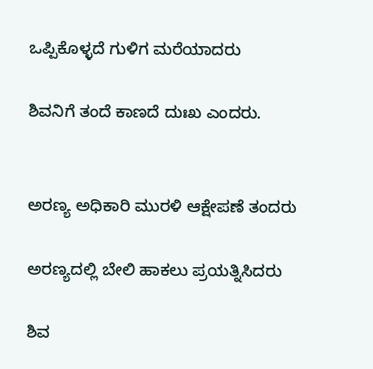ಒಪ್ಪಿಕೊಳ್ಳದೆ ಗುಳಿಗ ಮರೆಯಾದರು

ಶಿವನಿಗೆ ತಂದೆ ಕಾಣದೆ ದುಃಖ ಎಂದರು.


ಅರಣ್ಯ ಅಧಿಕಾರಿ ಮುರಳಿ ಆಕ್ಷೇಪಣೆ ತಂದರು

ಅರಣ್ಯದಲ್ಲಿ ಬೇಲಿ ಹಾಕಲು ಪ್ರಯತ್ನಿಸಿದರು

ಶಿವ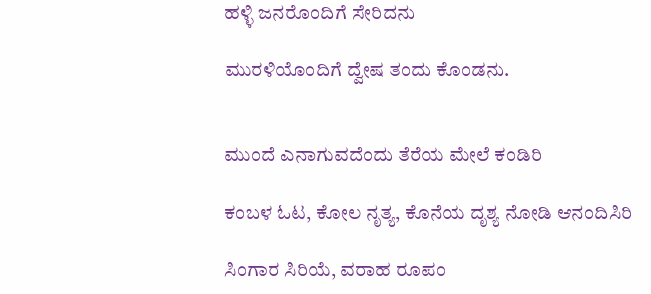ಹಳ್ಳಿ ಜನರೊಂದಿಗೆ ಸೇರಿದನು

ಮುರಳಿಯೊಂದಿಗೆ ದ್ವೇಷ ತಂದು ಕೊಂಡನು.


ಮುಂದೆ ಎನಾಗುವದೆಂದು ತೆರೆಯ ಮೇಲೆ ಕಂಡಿರಿ

ಕಂಬಳ ಓಟ, ಕೋಲ ನೃತ್ಯ, ಕೊನೆಯ ದೃಶ್ಯ ನೋಡಿ ಆನಂದಿಸಿರಿ

ಸಿಂಗಾರ ಸಿರಿಯೆ, ವರಾಹ ರೂಪಂ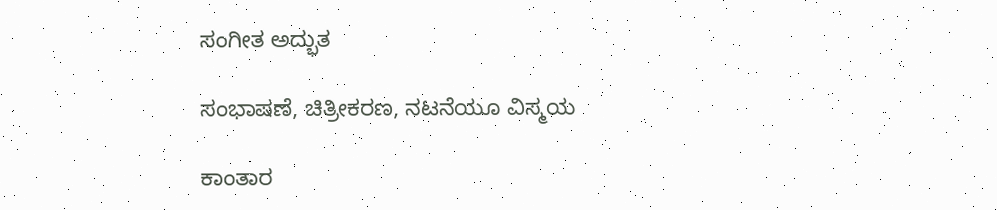ಸಂಗೀತ ಅದ್ಭುತ

ಸಂಭಾಷಣೆ, ಚಿತ್ರೀಕರಣ, ನಟನೆಯೂ ವಿಸ್ಮಯ

ಕಾಂತಾರ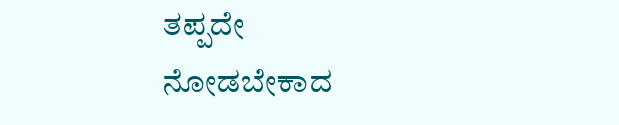ತಪ್ಪದೇ ನೋಡಬೇಕಾದ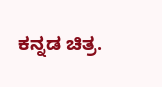ಕನ್ನಡ ಚಿತ್ರ.